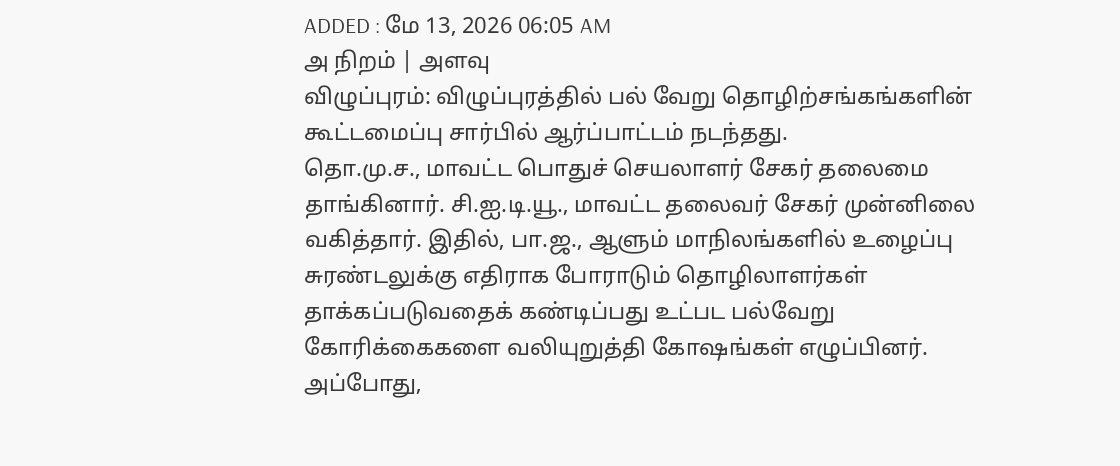ADDED : மே 13, 2026 06:05 AM
அ நிறம் | அளவு
விழுப்புரம்: விழுப்புரத்தில் பல் வேறு தொழிற்சங்கங்களின் கூட்டமைப்பு சார்பில் ஆர்ப்பாட்டம் நடந்தது.
தொ.மு.ச., மாவட்ட பொதுச் செயலாளர் சேகர் தலைமை தாங்கினார். சி.ஐ.டி.யூ., மாவட்ட தலைவர் சேகர் முன்னிலை வகித்தார். இதில், பா.ஜ., ஆளும் மாநிலங்களில் உழைப்பு சுரண்டலுக்கு எதிராக போராடும் தொழிலாளர்கள் தாக்கப்படுவதைக் கண்டிப்பது உட்பட பல்வேறு கோரிக்கைகளை வலியுறுத்தி கோஷங்கள் எழுப்பினர்.
அப்போது,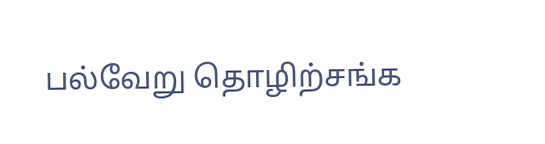பல்வேறு தொழிற்சங்க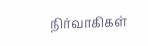நிர்வாகிகள்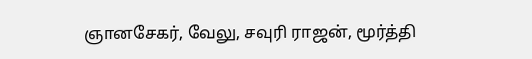ஞானசேகர், வேலு, சவுரி ராஜன், மூர்த்தி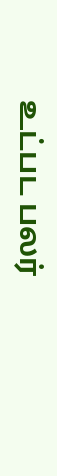உட்பட பலர்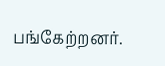பங்கேற்றனர்.